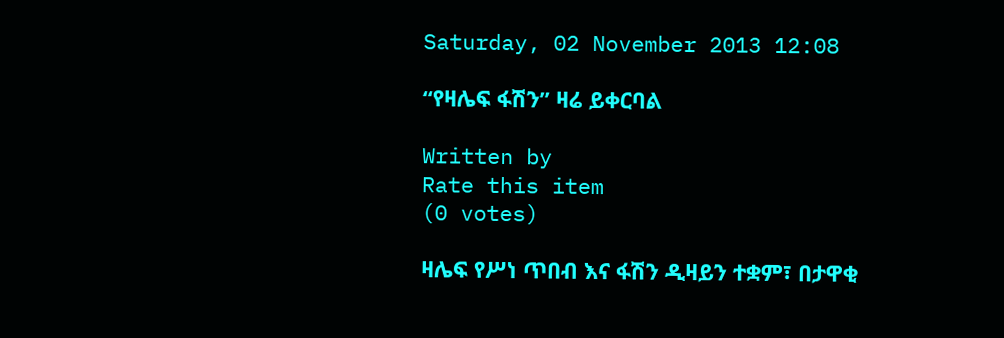Saturday, 02 November 2013 12:08

“የዛሌፍ ፋሽን” ዛሬ ይቀርባል

Written by
Rate this item
(0 votes)

ዛሌፍ የሥነ ጥበብ እና ፋሽን ዲዛይን ተቋም፣ በታዋቂ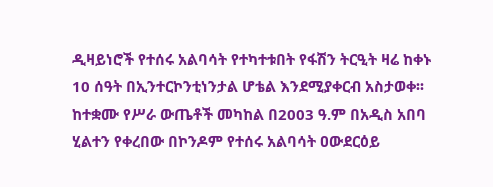ዲዛይነሮች የተሰሩ አልባሳት የተካተቱበት የፋሽን ትርዒት ዛሬ ከቀኑ 10 ሰዓት በኢንተርኮንቲነንታል ሆቴል እንደሚያቀርብ አስታወቀ፡፡
ከተቋሙ የሥራ ውጤቶች መካከል በ2003 ዓ.ም በአዲስ አበባ ሂልተን የቀረበው በኮንዶም የተሰሩ አልባሳት ዐውደርዕይ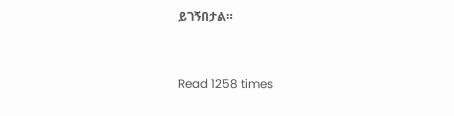ይገኝበታል።



Read 1258 times